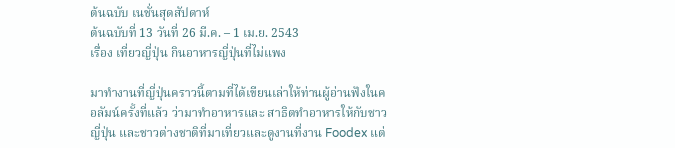ต้นฉบับ เนชั่นสุดสัปดาห์
ต้นฉบับที่ 13 วันที่ 26 มี.ค. – 1 เม.ย. 2543
เรื่อง เที่ยวญี่ปุ่น กินอาหารญี่ปุ่นที่ไม่แพง

มาทำงานที่ญี่ปุ่นคราวนี้ตามที่ได้เขียนเล่าให้ท่านผู้อ่านฟังในคอลัมน์ครั้งที่แล้ว ว่ามาทำอาหารและ สาธิตทำอาหารให้กับชาวญี่ปุ่น และชาวต่างชาติที่มาเที่ยวและดูงานที่งาน Foodex แต่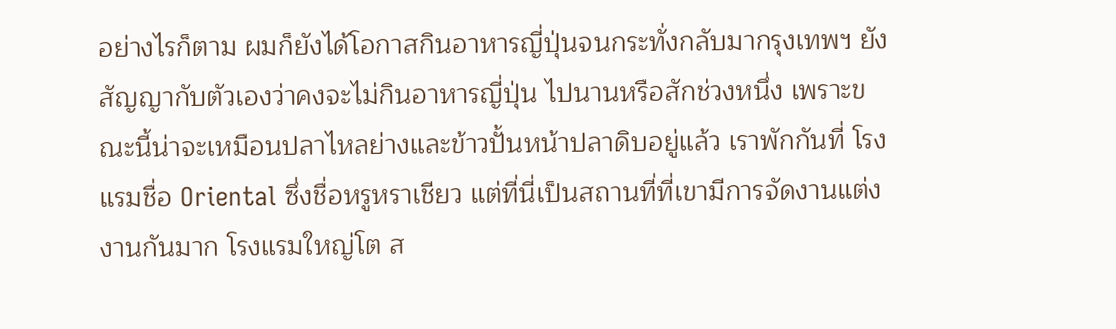อย่างไรก็ตาม ผมก็ยังได้โอกาสกินอาหารญี่ปุ่นจนกระทั่งกลับมากรุงเทพฯ ยังสัญญากับตัวเองว่าคงจะไม่กินอาหารญี่ปุ่น ไปนานหรือสักช่วงหนึ่ง เพราะขณะนี้น่าจะเหมือนปลาไหลย่างและข้าวปั้นหน้าปลาดิบอยู่แล้ว เราพักกันที่ โรงแรมชื่อ Oriental ซึ่งชื่อหรูหราเชียว แต่ที่นี่เป็นสถานที่ที่เขามีการจัดงานแต่งงานกันมาก โรงแรมใหญ่โต ส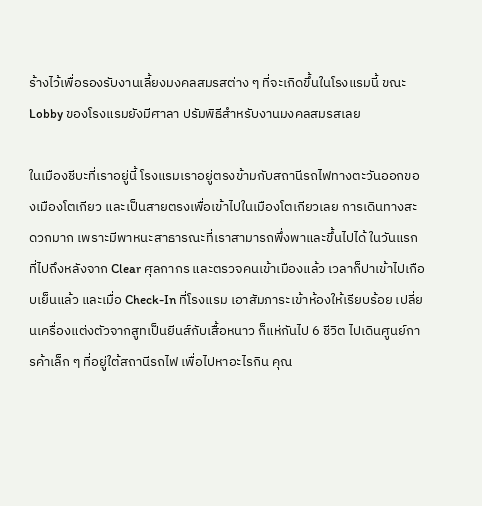ร้างไว้เพื่อรองรับงานเลี้ยงมงคลสมรสต่าง ๆ ที่จะเกิดขึ้นในโรงแรมนี้ ขณะ Lobby ของโรงแรมยังมีศาลา ปรัมพิธีสำหรับงานมงคลสมรสเลย

ในเมืองชีบะที่เราอยู่นี้ โรงแรมเราอยู่ตรงข้ามกับสถานีรถไฟทางตะวันออกของเมืองโตเกียว และเป็นสายตรงเพื่อเข้าไปในเมืองโตเกียวเลย การเดินทางสะดวกมาก เพราะมีพาหนะสาธารณะที่เราสามารถพึ่งพาและขึ้นไปได้ ในวันแรกที่ไปถึงหลังจาก Clear ศุลกากร และตรวจคนเข้าเมืองแล้ว เวลาก็ปาเข้าไปเกือบเย็นแล้ว และเมื่อ Check-In ที่โรงแรม เอาสัมภาระเข้าห้องให้เรียบร้อย เปลี่ยนเครื่องแต่งตัวจากสูทเป็นยีนส์กับเสื้อหนาว ก็แห่กันไป 6 ชีวิต ไปเดินศูนย์การค้าเล็ก ๆ ที่อยู่ใต้สถานีรถไฟ เพื่อไปหาอะไรกิน คุณ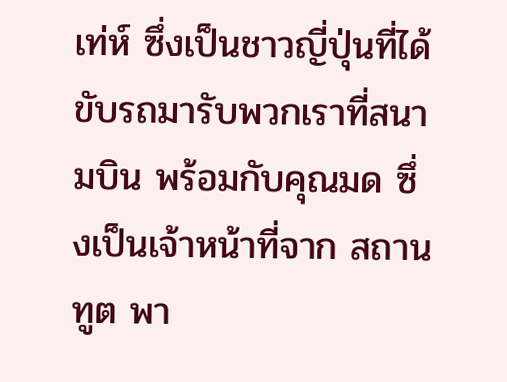เท่ห์ ซึ่งเป็นชาวญี่ปุ่นที่ได้ขับรถมารับพวกเราที่สนามบิน พร้อมกับคุณมด ซึ่งเป็นเจ้าหน้าที่จาก สถานทูต พา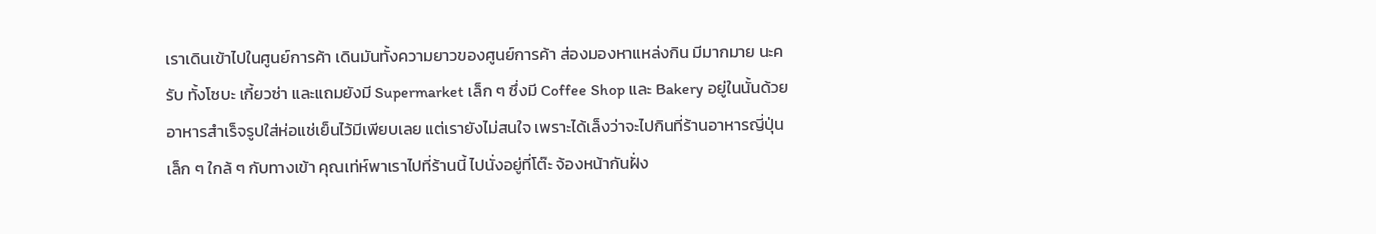เราเดินเข้าไปในศูนย์การค้า เดินมันทั้งความยาวของศูนย์การค้า ส่องมองหาแหล่งกิน มีมากมาย นะครับ ทั้งโซบะ เกี้ยวซ่า และแถมยังมี Supermarket เล็ก ๆ ซึ่งมี Coffee Shop และ Bakery อยู่ในนั้นด้วย อาหารสำเร็จรูปใส่ห่อแช่เย็นไว้มีเพียบเลย แต่เรายังไม่สนใจ เพราะได้เล็งว่าจะไปกินที่ร้านอาหารญี่ปุ่นเล็ก ๆ ใกล้ ๆ กับทางเข้า คุณเท่ห์พาเราไปที่ร้านนี้ ไปนั่งอยู่ที่โต๊ะ จ้องหน้ากันฝั่ง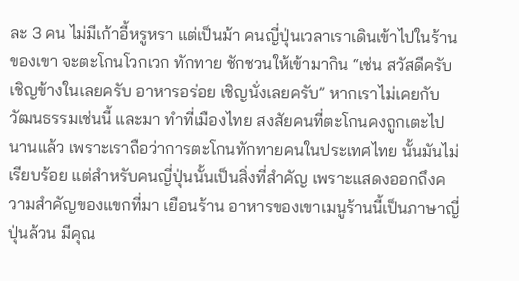ละ 3 คน ไม่มีเก้าอี้หรูหรา แต่เป็นม้า คนญี่ปุ่นเวลาเราเดินเข้าไปในร้านของเขา จะตะโกนโวกเวก ทักทาย ชักชวนให้เข้ามากิน “เช่น สวัสดีครับ เชิญข้างในเลยครับ อาหารอร่อย เชิญนั่งเลยครับ” หากเราไม่เคยกับวัฒนธรรมเช่นนี้ และมา ทำที่เมืองไทย สงสัยคนที่ตะโกนคงถูกเตะไปนานแล้ว เพราะเราถือว่าการตะโกนทักทายคนในประเทศไทย นั้นมันไม่เรียบร้อย แต่สำหรับคนญี่ปุ่นนั้นเป็นสิ่งที่สำคัญ เพราะแสดงออกถึงความสำคัญของแขกที่มา เยือนร้าน อาหารของเขาเมนูร้านนี้เป็นภาษาญี่ปุ่นล้วน มีคุณ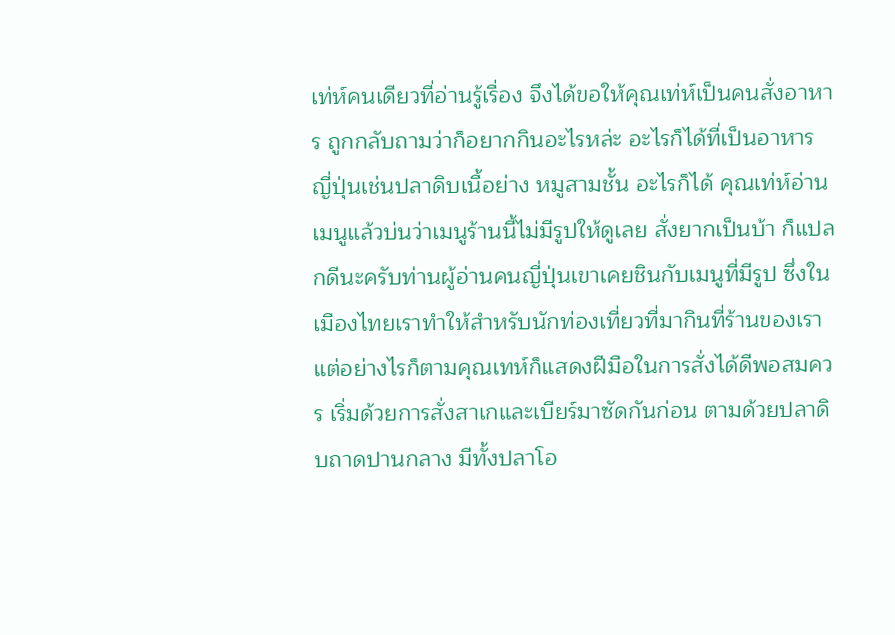เท่ห์คนเดียวที่อ่านรู้เรื่อง จึงได้ขอให้คุณเท่ห์เป็นคนสั่งอาหาร ถูกกลับถามว่าก็อยากกินอะไรหล่ะ อะไรก็ได้ที่เป็นอาหารญี่ปุ่นเช่นปลาดิบเนื้อย่าง หมูสามชั้น อะไรก็ได้ คุณเท่ห์อ่านเมนูแล้วบ่นว่าเมนูร้านนี้ไม่มีรูปให้ดูเลย สั่งยากเป็นบ้า ก็แปลกดีนะครับท่านผู้อ่านคนญี่ปุ่นเขาเคยชินกับเมนูที่มีรูป ซึ่งในเมืองไทยเราทำให้สำหรับนักท่องเที่ยวที่มากินที่ร้านของเรา แต่อย่างไรก็ตามคุณเทห์ก็แสดงฝีมือในการสั่งได้ดีพอสมควร เริ่มด้วยการสั่งสาเกและเบียร์มาซัดกันก่อน ตามด้วยปลาดิบถาดปานกลาง มีทั้งปลาโอ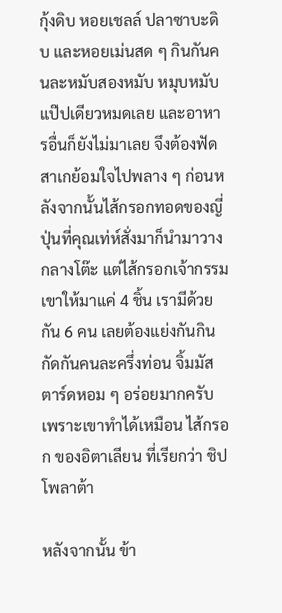กุ้งดิบ หอยเชลล์ ปลาซาบะดิบ และหอยเม่นสด ๆ กินกันคนละหมับสองหมับ หมุบหมับแป๊ปเดียวหมดเลย และอาหารอื่นก็ยังไม่มาเลย จึงต้องฟัดสาเกย้อมใจไปพลาง ๆ ก่อนหลังจากนั้นไส้กรอกทอดของญี่ปุ่นที่คุณเท่ห์สั่งมาก็นำมาวางกลางโต๊ะ แต่ไส้กรอกเจ้ากรรม เขาให้มาแค่ 4 ชิ้น เรามีด้วยกัน 6 คน เลยต้องแย่งกันกิน กัดกันคนละครึ่งท่อน จิ้มมัสตาร์ดหอม ๆ อร่อยมากครับ เพราะเขาทำได้เหมือน ไส้กรอก ของอิตาเลียน ที่เรียกว่า ชิปโพลาต้า

หลังจากนั้น ข้า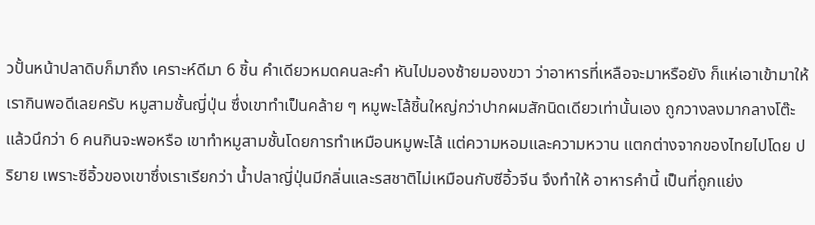วปั้นหน้าปลาดิบก็มาถึง เคราะห์ดีมา 6 ชิ้น คำเดียวหมดคนละคำ หันไปมองซ้ายมองขวา ว่าอาหารที่เหลือจะมาหรือยัง ก็แห่เอาเข้ามาให้เรากินพอดีเลยครับ หมูสามชั้นญี่ปุ่น ซึ่งเขาทำเป็นคล้าย ๆ หมูพะโล้ชิ้นใหญ่กว่าปากผมสักนิดเดียวเท่านั้นเอง ถูกวางลงมากลางโต๊ะ แล้วนึกว่า 6 คนกินจะพอหรือ เขาทำหมูสามชั้นโดยการทำเหมือนหมูพะโล้ แต่ความหอมและความหวาน แตกต่างจากของไทยไปโดย ปริยาย เพราะซีอิ้วของเขาซึ่งเราเรียกว่า น้ำปลาญี่ปุ่นมีกลิ่นและรสชาติไม่เหมือนกับซีอิ้วจีน จึงทำให้ อาหารคำนี้ เป็นที่ถูกแย่ง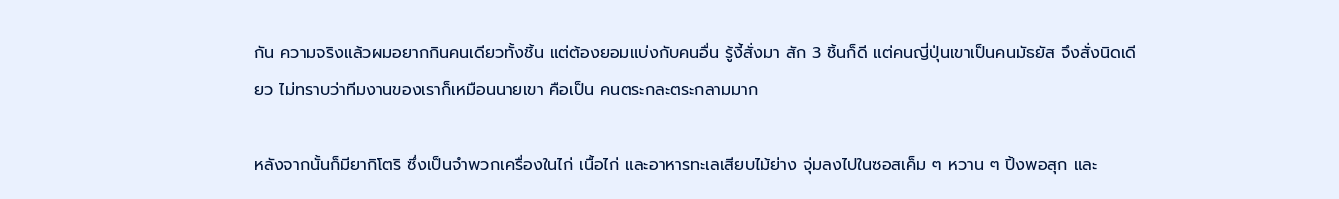กัน ความจริงแล้วผมอยากกินคนเดียวทั้งชิ้น แต่ต้องยอมแบ่งกับคนอื่น รู้งี้สั่งมา สัก 3 ชิ้นก็ดี แต่คนญี่ปุ่นเขาเป็นคนมัธยัส จึงสั่งนิดเดียว ไม่ทราบว่าทีมงานของเราก็เหมือนนายเขา คือเป็น คนตระกละตระกลามมาก

หลังจากนั้นก็มียากิโตริ ซึ่งเป็นจำพวกเครื่องในไก่ เนื้อไก่ และอาหารทะเลเสียบไม้ย่าง จุ่มลงไปในซอสเค็ม ๆ หวาน ๆ ปิ้งพอสุก และ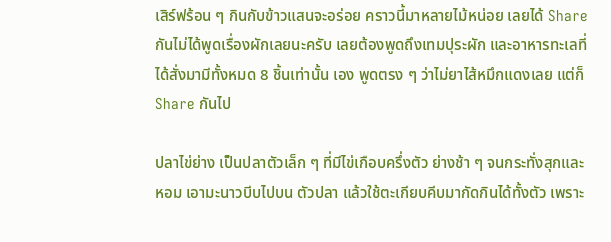เสิร์ฟร้อน ๆ กินกับข้าวแสนจะอร่อย คราวนี้มาหลายไม้หน่อย เลยได้ Share กันไม่ได้พูดเรื่องผักเลยนะครับ เลยต้องพูดถึงเทมปุระผัก และอาหารทะเลที่ได้สั่งมามีทั้งหมด 8 ชิ้นเท่านั้น เอง พูดตรง ๆ ว่าไม่ยาไส้หมึกแดงเลย แต่ก็ Share กันไป

ปลาไข่ย่าง เป็นปลาตัวเล็ก ๆ ที่มีไข่เกือบครึ่งตัว ย่างช้า ๆ จนกระทั่งสุกและหอม เอามะนาวบีบไปบน ตัวปลา แล้วใช้ตะเกียบคีบมากัดกินได้ทั้งตัว เพราะ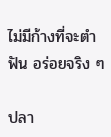ไม่มีก้างที่จะตำฟัน อร่อยจริง ๆ

ปลา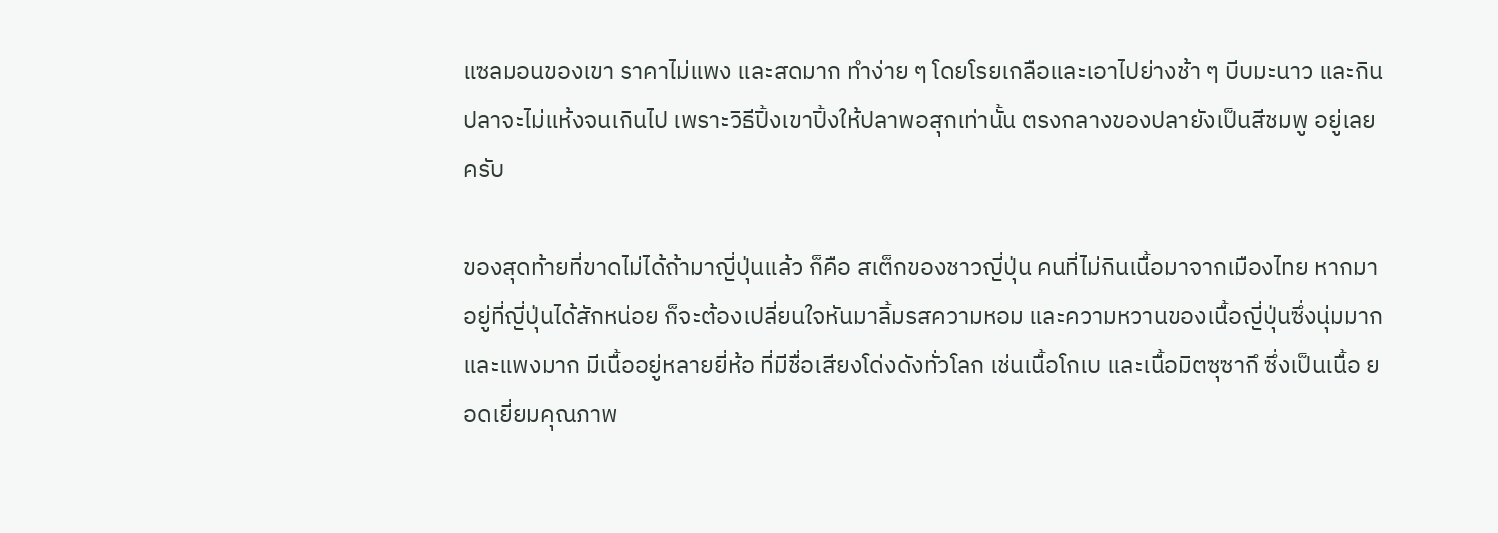แซลมอนของเขา ราคาไม่แพง และสดมาก ทำง่าย ๆ โดยโรยเกลือและเอาไปย่างช้า ๆ บีบมะนาว และกิน ปลาจะไม่แห้งจนเกินไป เพราะวิธีปิ้งเขาปิ้งให้ปลาพอสุกเท่านั้น ตรงกลางของปลายังเป็นสีชมพู อยู่เลยครับ

ของสุดท้ายที่ขาดไม่ได้ถ้ามาญี่ปุ่นแล้ว ก็คือ สเต็กของชาวญี่ปุ่น คนที่ไม่กินเนื้อมาจากเมืองไทย หากมา อยู่ที่ญี่ปุ่นได้สักหน่อย ก็จะต้องเปลี่ยนใจหันมาลิ้มรสความหอม และความหวานของเนื้อญี่ปุ่นซึ่งนุ่มมาก และแพงมาก มีเนื้ออยู่หลายยี่ห้อ ที่มีชื่อเสียงโด่งดังทั่วโลก เช่นเนื้อโกเบ และเนื้อมิตซุซากึ ซึ่งเป็นเนื้อ ยอดเยี่ยมคุณภาพ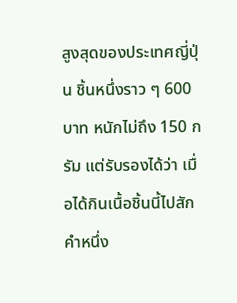สูงสุดของประเทศญี่ปุ่น ชิ้นหนึ่งราว ๆ 600 บาท หนักไม่ถึง 150 กรัม แต่รับรองได้ว่า เมื่อได้กินเนื้อชิ้นนี้ไปสักคำหนึ่ง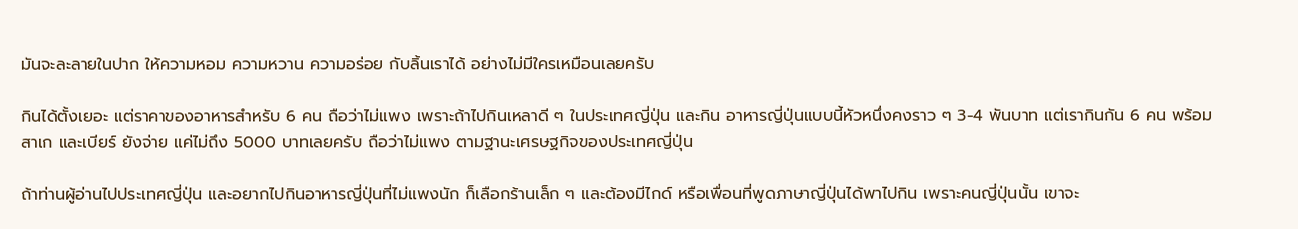มันจะละลายในปาก ให้ความหอม ความหวาน ความอร่อย กับลิ้นเราได้ อย่างไม่มีใครเหมือนเลยครับ

กินได้ตั้งเยอะ แต่ราคาของอาหารสำหรับ 6 คน ถือว่าไม่แพง เพราะถ้าไปกินเหลาดี ๆ ในประเทศญี่ปุ่น และกิน อาหารญี่ปุ่นแบบนี้หัวหนึ่งคงราว ๆ 3-4 พันบาท แต่เรากินกัน 6 คน พร้อมสาเก และเบียร์ ยังจ่าย แค่ไม่ถึง 5000 บาทเลยครับ ถือว่าไม่แพง ตามฐานะเศรษฐกิจของประเทศญี่ปุ่น

ถ้าท่านผู้อ่านไปประเทศญี่ปุ่น และอยากไปกินอาหารญี่ปุ่นที่ไม่แพงนัก ก็เลือกร้านเล็ก ๆ และต้องมีไกด์ หรือเพื่อนที่พูดภาษาญี่ปุ่นได้พาไปกิน เพราะคนญี่ปุ่นนั้น เขาจะ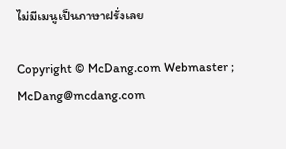ไม่มีเมนูเป็นภาษาฝรั่งเลย

Copyright © McDang.com Webmaster ; McDang@mcdang.com